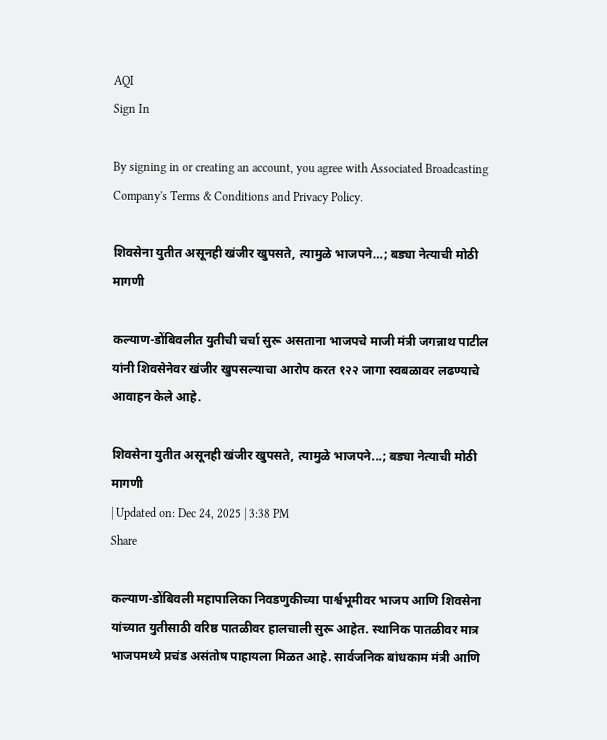AQI
Sign In

By signing in or creating an account, you agree with Associated Broadcasting Company's Terms & Conditions and Privacy Policy.

शिवसेना युतीत असूनही खंजीर खुपसते, त्यामुळे भाजपने…; बड्या नेत्याची मोठी मागणी

कल्याण-डोंबिवलीत युतीची चर्चा सुरू असताना भाजपचे माजी मंत्री जगन्नाथ पाटील यांनी शिवसेनेवर खंजीर खुपसल्याचा आरोप करत १२२ जागा स्वबळावर लढण्याचे आवाहन केले आहे.

शिवसेना युतीत असूनही खंजीर खुपसते, त्यामुळे भाजपने...; बड्या नेत्याची मोठी मागणी
| Updated on: Dec 24, 2025 | 3:38 PM
Share

कल्याण-डोंबिवली महापालिका निवडणुकीच्या पार्श्वभूमीवर भाजप आणि शिवसेना यांच्यात युतीसाठी वरिष्ठ पातळीवर हालचाली सुरू आहेत. स्थानिक पातळीवर मात्र भाजपमध्ये प्रचंड असंतोष पाहायला मिळत आहे. सार्वजनिक बांधकाम मंत्री आणि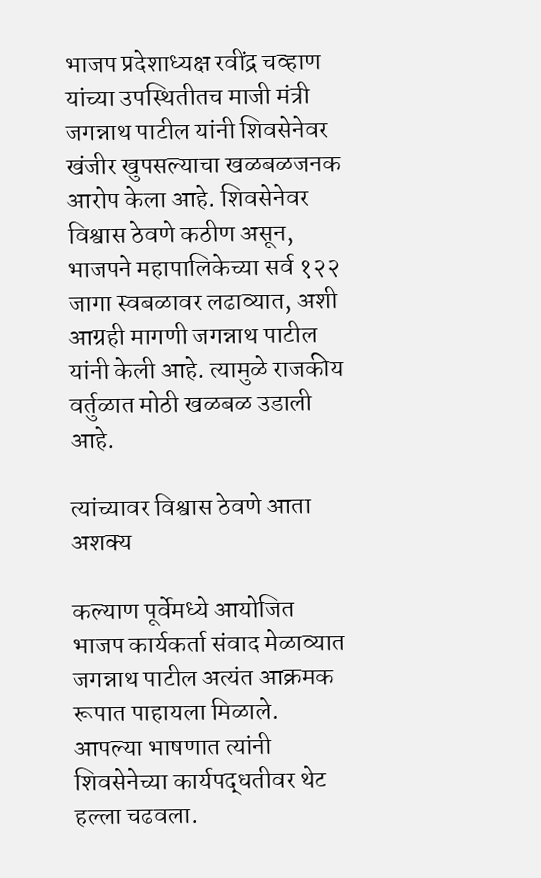भाजप प्रदेशाध्यक्ष रवींद्र चव्हाण यांच्या उपस्थितीतच माजी मंत्री जगन्नाथ पाटील यांनी शिवसेनेवर खंजीर खुपसल्याचा खळबळजनक आरोप केला आहे. शिवसेनेवर विश्वास ठेवणे कठीण असून, भाजपने महापालिकेच्या सर्व १२२ जागा स्वबळावर लढाव्यात, अशी आग्रही मागणी जगन्नाथ पाटील यांनी केली आहे. त्यामुळे राजकीय वर्तुळात मोठी खळबळ उडाली आहे.

त्यांच्यावर विश्वास ठेवणे आता अशक्य

कल्याण पूर्वेमध्ये आयोजित भाजप कार्यकर्ता संवाद मेळाव्यात जगन्नाथ पाटील अत्यंत आक्रमक रूपात पाहायला मिळाले. आपल्या भाषणात त्यांनी शिवसेनेच्या कार्यपद्धतीवर थेट हल्ला चढवला.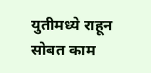युतीमध्ये राहून सोबत काम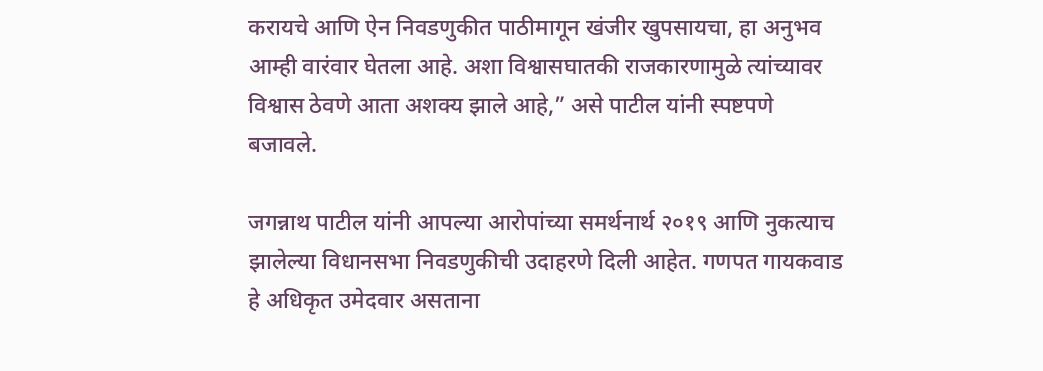करायचे आणि ऐन निवडणुकीत पाठीमागून खंजीर खुपसायचा, हा अनुभव आम्ही वारंवार घेतला आहे. अशा विश्वासघातकी राजकारणामुळे त्यांच्यावर विश्वास ठेवणे आता अशक्य झाले आहे,” असे पाटील यांनी स्पष्टपणे बजावले.

जगन्नाथ पाटील यांनी आपल्या आरोपांच्या समर्थनार्थ २०१९ आणि नुकत्याच झालेल्या विधानसभा निवडणुकीची उदाहरणे दिली आहेत. गणपत गायकवाड हे अधिकृत उमेदवार असताना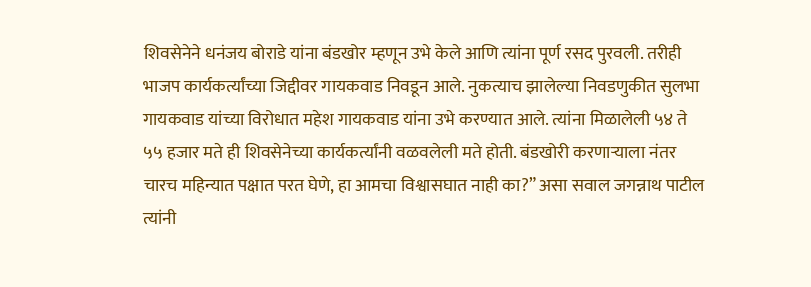शिवसेनेने धनंजय बोराडे यांना बंडखोर म्हणून उभे केले आणि त्यांना पूर्ण रसद पुरवली. तरीही भाजप कार्यकर्त्यांच्या जिद्दीवर गायकवाड निवडून आले. नुकत्याच झालेल्या निवडणुकीत सुलभा गायकवाड यांच्या विरोधात महेश गायकवाड यांना उभे करण्यात आले. त्यांना मिळालेली ५४ ते ५५ हजार मते ही शिवसेनेच्या कार्यकर्त्यांनी वळवलेली मते होती. बंडखोरी करणाऱ्याला नंतर चारच महिन्यात पक्षात परत घेणे, हा आमचा विश्वासघात नाही का?” असा सवाल जगन्नाथ पाटील त्यांनी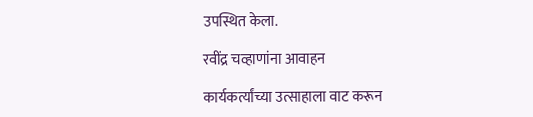उपस्थित केला.

रवींद्र चव्हाणांना आवाहन

कार्यकर्त्यांच्या उत्साहाला वाट करून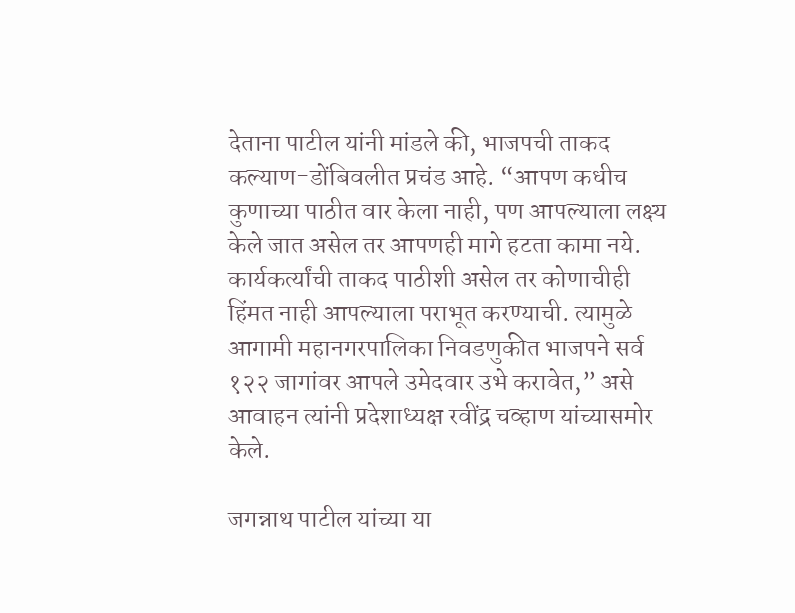देताना पाटील यांनी मांडले की, भाजपची ताकद कल्याण-डोंबिवलीत प्रचंड आहे. “आपण कधीच कुणाच्या पाठीत वार केला नाही, पण आपल्याला लक्ष्य केले जात असेल तर आपणही मागे हटता कामा नये. कार्यकर्त्यांची ताकद पाठीशी असेल तर कोणाचीही हिंमत नाही आपल्याला पराभूत करण्याची. त्यामुळे आगामी महानगरपालिका निवडणुकीत भाजपने सर्व १२२ जागांवर आपले उमेदवार उभे करावेत,” असे आवाहन त्यांनी प्रदेशाध्यक्ष रवींद्र चव्हाण यांच्यासमोर केले.

जगन्नाथ पाटील यांच्या या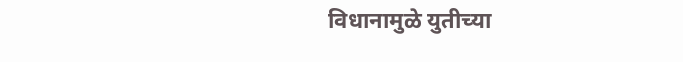विधानामुळे युतीच्या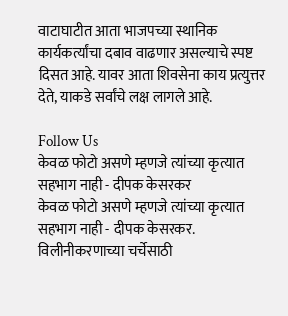वाटाघाटीत आता भाजपच्या स्थानिक कार्यकर्त्यांचा दबाव वाढणार असल्याचे स्पष्ट दिसत आहे. यावर आता शिवसेना काय प्रत्युत्तर देते, याकडे सर्वांचे लक्ष लागले आहे.

Follow Us
केवळ फोटो असणे म्हणजे त्यांच्या कृत्यात सहभाग नाही - दीपक केसरकर
केवळ फोटो असणे म्हणजे त्यांच्या कृत्यात सहभाग नाही - दीपक केसरकर.
विलीनीकरणाच्या चर्चेसाठी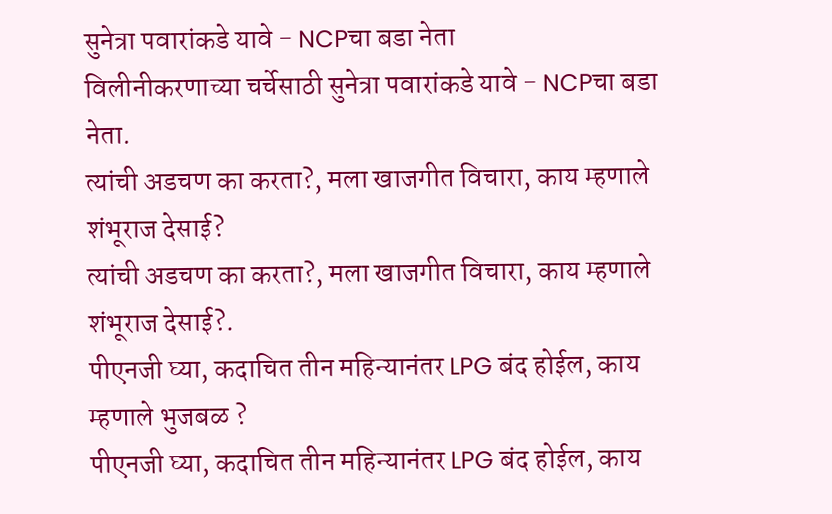सुनेत्रा पवारांकडे यावे - NCPचा बडा नेता
विलीनीकरणाच्या चर्चेसाठी सुनेत्रा पवारांकडे यावे - NCPचा बडा नेता.
त्यांची अडचण का करता?, मला खाजगीत विचारा, काय म्हणाले शंभूराज देसाई?
त्यांची अडचण का करता?, मला खाजगीत विचारा, काय म्हणाले शंभूराज देसाई?.
पीएनजी घ्या, कदाचित तीन महिन्यानंतर LPG बंद होईल, काय म्हणाले भुजबळ ?
पीएनजी घ्या, कदाचित तीन महिन्यानंतर LPG बंद होईल, काय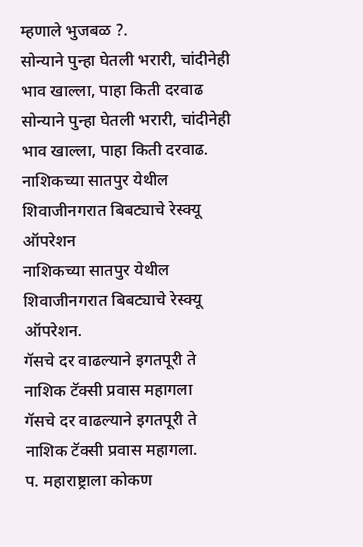म्हणाले भुजबळ ?.
सोन्याने पुन्हा घेतली भरारी, चांदीनेही भाव खाल्ला, पाहा किती दरवाढ
सोन्याने पुन्हा घेतली भरारी, चांदीनेही भाव खाल्ला, पाहा किती दरवाढ.
नाशिकच्या सातपुर येथील शिवाजीनगरात बिबट्याचे रेस्क्यू ऑपरेशन
नाशिकच्या सातपुर येथील शिवाजीनगरात बिबट्याचे रेस्क्यू ऑपरेशन.
गॅसचे दर वाढल्याने इगतपूरी ते नाशिक टॅक्सी प्रवास महागला
गॅसचे दर वाढल्याने इगतपूरी ते नाशिक टॅक्सी प्रवास महागला.
प. महाराष्ट्राला कोकण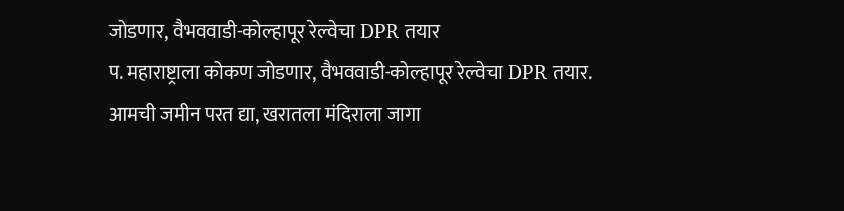जोडणार, वैभववाडी-कोल्हापूर रेल्वेचा DPR तयार
प. महाराष्ट्राला कोकण जोडणार, वैभववाडी-कोल्हापूर रेल्वेचा DPR तयार.
आमची जमीन परत द्या, खरातला मंदिराला जागा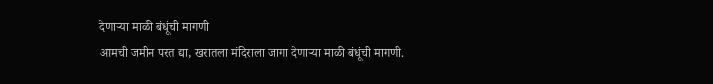देणाऱ्या माळी बंधूंची मागणी
आमची जमीन परत द्या, खरातला मंदिराला जागा देणाऱ्या माळी बंधूंची मागणी.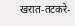खरात-तटकरे-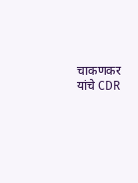चाकणकर यांचे CDR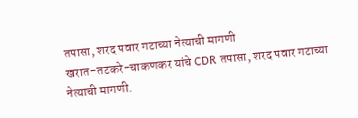तपासा, शरद पवार गटाच्या नेत्याची मागणी
खरात-तटकरे-चाकणकर यांचे CDR तपासा, शरद पवार गटाच्या नेत्याची मागणी.